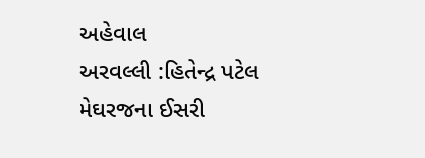અહેવાલ
અરવલ્લી :હિતેન્દ્ર પટેલ
મેઘરજના ઈસરી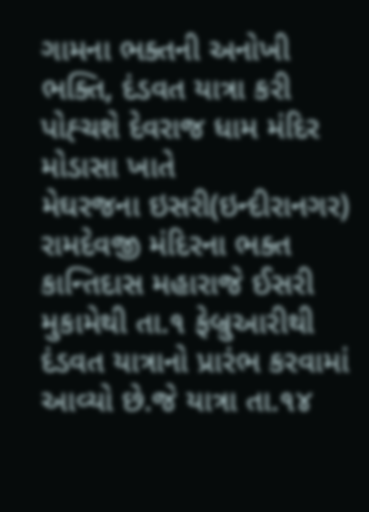ગામના ભક્તની અનોખી ભક્તિ, દંડવત યાત્રા કરી પોહ્ચશે દેવરાજ ધામ મંદિર મોડાસા ખાતે
મેઘરજના ઇસરી(ઇન્દીરાનગર) રામદેવજી મંદિરના ભક્ત કાન્તિદાસ મહારાજે ઈસરી મુકામેથી તા.૧ ફેબ્રુઆરીથી દંડવત યાત્રાનો પ્રારંભ કરવામાં આવ્યો છે.જે યાત્રા તા.૧૪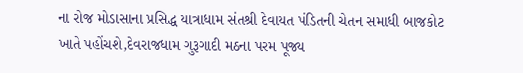ના રોજ મોડાસાના પ્રસિદ્ધ યાત્રાધામ સંતશ્રી દેવાયત પંડિતની ચેતન સમાધી બાજકોટ ખાતે પહોંચશે,દેવરાજધામ ગુરૂગાદી મઠના પરમ પૂજ્ય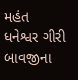મહંત ધનેશ્વર ગીરી બાવજીના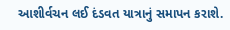આશીર્વચન લઈ દંડવત યાત્રાનું સમાપન કરાશે.